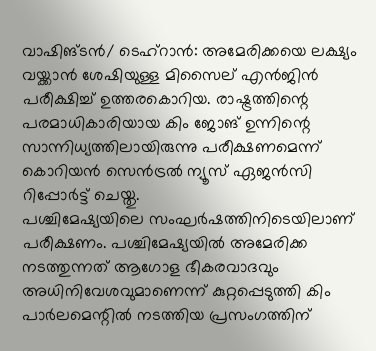വാഷിങ്ടൻ/ ടെഹ്റാൻ: അമേരിക്കയെ ലക്ഷ്യം വയ്ക്കാൻ ശേഷിയുള്ള മിസൈല് എൻജിൻ പരീക്ഷിച്ച് ഉത്തരകൊറിയ. രാഷ്ട്രത്തിന്റെ പരമാധികാരിയായ കിം ജോങ് ഉന്നിന്റെ സാന്നിധ്യത്തിലായിരുന്നു പരീക്ഷണമെന്ന് കൊറിയൻ സെൻട്രൽ ന്യൂസ് ഏജൻസി റിപ്പോർട്ട് ചെയ്തു.
പശ്ചിമേഷ്യയിലെ സംഘർഷത്തിനിടെയിലാണ് പരീക്ഷണം. പശ്ചിമേഷ്യയിൽ അമേരിക്ക നടത്തുന്നത് ആഗോള ഭീകരവാദവും അധിനിവേശവുമാണെന്ന് കുറ്റപ്പെടുത്തി കിം പാർലമെന്റിൽ നടത്തിയ പ്രസംഗത്തിന്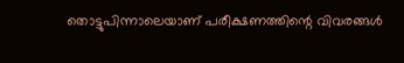തൊട്ടുപിന്നാലെയാണ് പരീക്ഷണത്തിന്റെ വിവരങ്ങൾ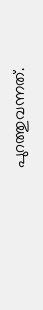പുറത്തുവന്നത്.